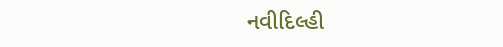નવીદિલ્હી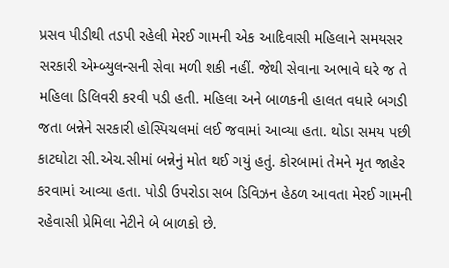પ્રસવ પીડીથી તડપી રહેલી મેરઈ ગામની એક આદિવાસી મહિલાને સમયસર સરકારી એમ્બ્યુલન્સની સેવા મળી શકી નહીં. જેથી સેવાના અભાવે ઘરે જ તે મહિલા ડિલિવરી કરવી પડી હતી. મહિલા અને બાળકની હાલત વધારે બગડી જતા બન્નેને સરકારી હોસ્પિચલમાં લઈ જવામાં આવ્યા હતા. થોડા સમય પછી કાટઘોટા સી.એચ.સીમાં બન્નેનું મોત થઈ ગયું હતું. કોરબામાં તેમને મૃત જાહેર કરવામાં આવ્યા હતા. પોડી ઉપરોડા સબ ડિવિઝન હેઠળ આવતા મેરઈ ગામની રહેવાસી પ્રેમિલા નેટીને બે બાળકો છે.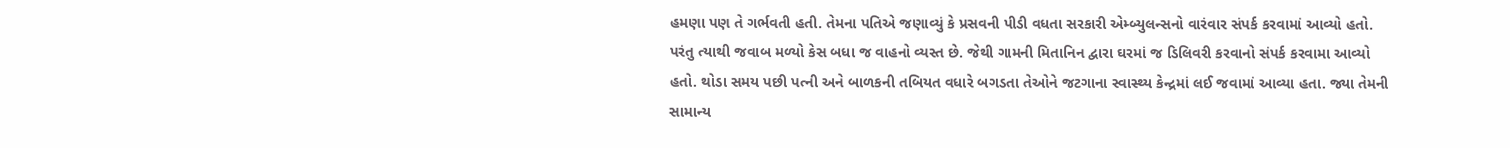હમણા પણ તે ગર્ભવતી હતી. તેમના પતિએ જણાવ્યું કે પ્રસવની પીડી વધતા સરકારી એમ્બ્યુલન્સનો વારંવાર સંપર્ક કરવામાં આવ્યો હતો. પરંતુ ત્યાથી જવાબ મળ્યો કેસ બધા જ વાહનો વ્યસ્ત છે. જેથી ગામની મિતાનિન દ્વારા ઘરમાં જ ડિલિવરી કરવાનો સંપર્ક કરવામા આવ્યો હતો. થોડા સમય પછી પત્ની અને બાળકની તબિયત વધારે બગડતા તેઓને જટગાના સ્વાસ્થ્ય કેન્દ્રમાં લઈ જવામાં આવ્યા હતા. જ્યા તેમની સામાન્ય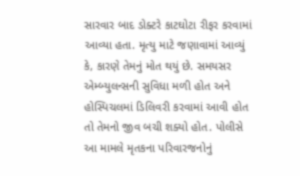સારવાર બાદ ડોક્ટરે કાટઘોટા રીફર કરવામાં આવ્યા હતા. મૃત્યુ માટે જણાવામાં આવ્યું કે, કારણે તેમનું મોત થયું છે. સમયસર એમ્બ્યુલન્સની સુવિધા મળી હોત અને હોસ્પિચલમાં ડિલિવરી કરવામાં આવી હોત તો તેમનો જીવ બચી શક્યો હોત. પોલીસે આ મામલે મૃતકના પરિવારજનોનું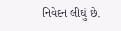નિવેદન લીઘું છે.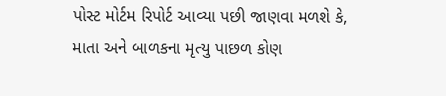પોસ્ટ મોર્ટમ રિપોર્ટ આવ્યા પછી જાણવા મળશે કે, માતા અને બાળકના મૃત્યુ પાછળ કોણ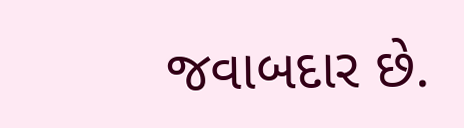જવાબદાર છે.